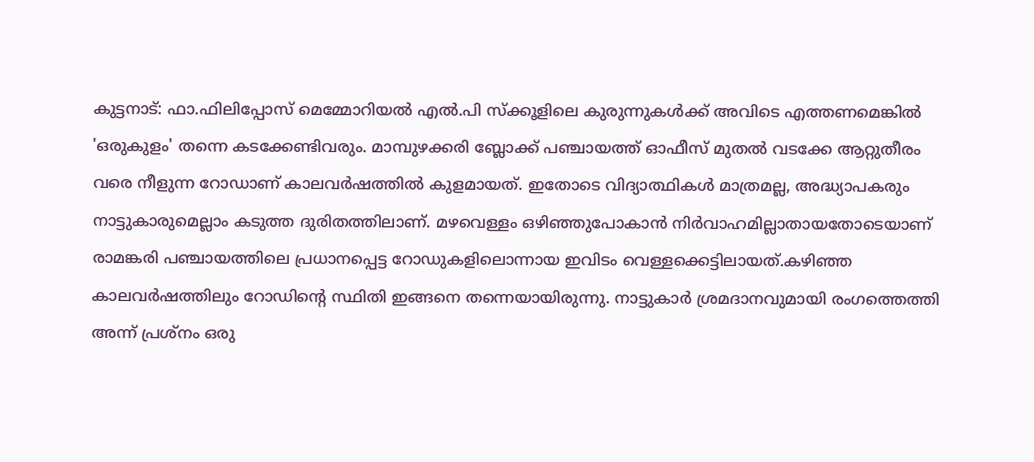കുട്ടനാട്: ഫാ.ഫിലിപ്പോസ് മെമ്മോറിയൽ എൽ.പി സ്ക്കൂളിലെ കുരുന്നുകൾക്ക് അവിടെ എത്തണമെങ്കിൽ 'ഒരുകുളം' തന്നെ കടക്കേണ്ടിവരും. മാമ്പുഴക്കരി ബ്ലോക്ക് പഞ്ചായത്ത് ഓഫീസ് മുതൽ വടക്കേ ആറ്റുതീരം വരെ നീളുന്ന റോഡാണ് കാലവർഷത്തിൽ കുളമായത്. ഇതോടെ വിദ്യാത്ഥികൾ മാത്രമല്ല, അദ്ധ്യാപകരും നാട്ടുകാരുമെല്ലാം കടുത്ത ദുരിതത്തിലാണ്. മഴവെള്ളം ഒഴിഞ്ഞുപോകാൻ നിർവാഹമില്ലാതായതോടെയാണ് രാമങ്കരി പഞ്ചായത്തിലെ പ്രധാനപ്പെട്ട റോഡുകളിലൊന്നായ ഇവിടം വെള്ളക്കെട്ടിലായത്.കഴിഞ്ഞ കാലവർഷത്തിലും റോഡിന്റെ സ്ഥിതി ഇങ്ങനെ തന്നെയായിരുന്നു. നാട്ടുകാർ ശ്രമദാനവുമായി രംഗത്തെത്തി അന്ന് പ്രശ്നം ഒരു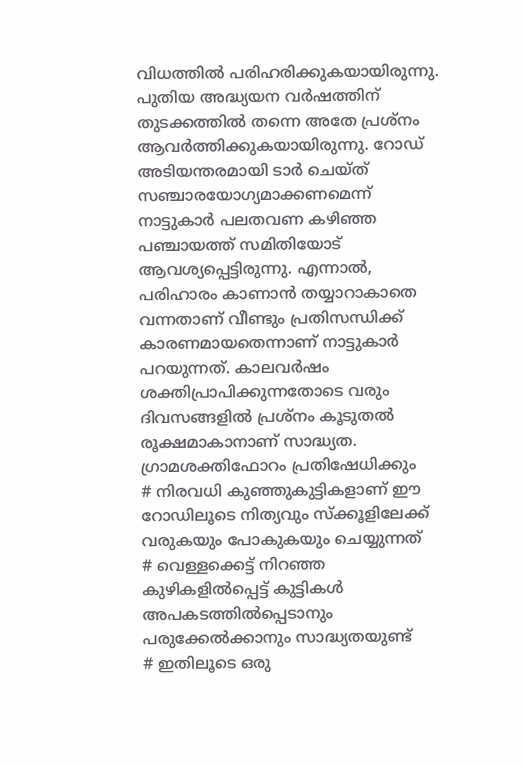വിധത്തിൽ പരിഹരിക്കുകയായിരുന്നു. പുതിയ അദ്ധ്യയന വർഷത്തിന് തുടക്കത്തിൽ തന്നെ അതേ പ്രശ്നം ആവർത്തിക്കുകയായിരുന്നു. റോഡ് അടിയന്തരമായി ടാർ ചെയ്ത് സഞ്ചാരയോഗ്യമാക്കണമെന്ന് നാട്ടുകാർ പലതവണ കഴിഞ്ഞ പഞ്ചായത്ത് സമിതിയോട് ആവശ്യപ്പെട്ടിരുന്നു. എന്നാൽ, പരിഹാരം കാണാൻ തയ്യാറാകാതെ വന്നതാണ് വീണ്ടും പ്രതിസന്ധിക്ക് കാരണമായതെന്നാണ് നാട്ടുകാർ പറയുന്നത്. കാലവർഷം ശക്തിപ്രാപിക്കുന്നതോടെ വരും ദിവസങ്ങളിൽ പ്രശ്നം കൂടുതൽ രൂക്ഷമാകാനാണ് സാദ്ധ്യത.
ഗ്രാമശക്തിഫോറം പ്രതിഷേധിക്കും
# നിരവധി കുഞ്ഞുകുട്ടികളാണ് ഈ റോഡിലൂടെ നിത്യവും സ്ക്കൂളിലേക്ക് വരുകയും പോകുകയും ചെയ്യുന്നത്
# വെള്ളക്കെട്ട് നിറഞ്ഞ കുഴികളിൽപ്പെട്ട് കുട്ടികൾ അപകടത്തിൽപ്പെടാനും പരുക്കേൽക്കാനും സാദ്ധ്യതയുണ്ട്
# ഇതിലൂടെ ഒരു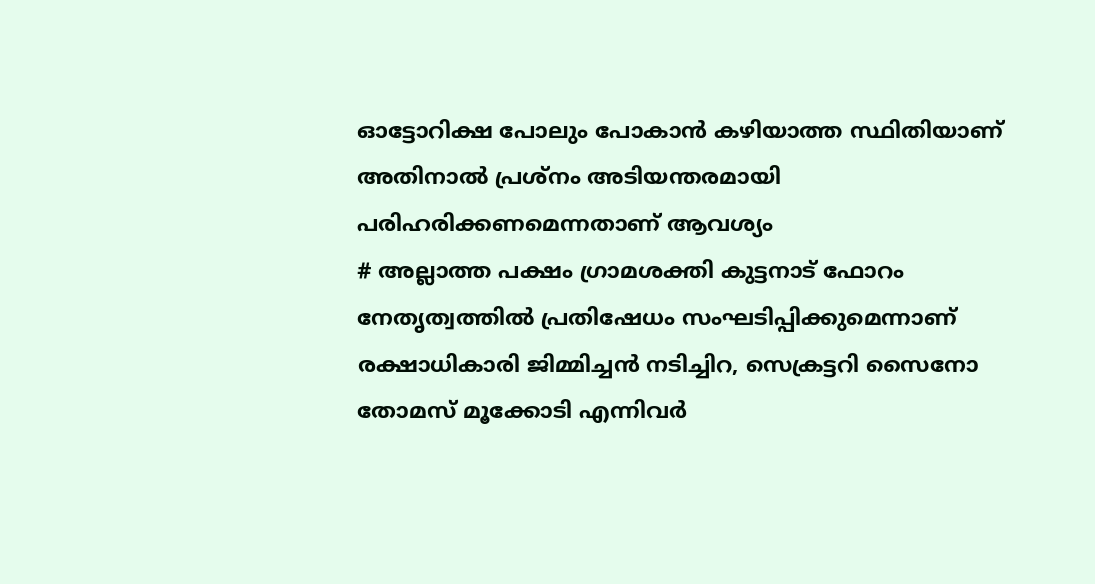ഓട്ടോറിക്ഷ പോലും പോകാൻ കഴിയാത്ത സ്ഥിതിയാണ് അതിനാൽ പ്രശ്നം അടിയന്തരമായി പരിഹരിക്കണമെന്നതാണ് ആവശ്യം
# അല്ലാത്ത പക്ഷം ഗ്രാമശക്തി കുട്ടനാട് ഫോറം നേതൃത്വത്തിൽ പ്രതിഷേധം സംഘടിപ്പിക്കുമെന്നാണ് രക്ഷാധികാരി ജിമ്മിച്ചൻ നടിച്ചിറ, സെക്രട്ടറി സൈനോ തോമസ് മൂക്കോടി എന്നിവർ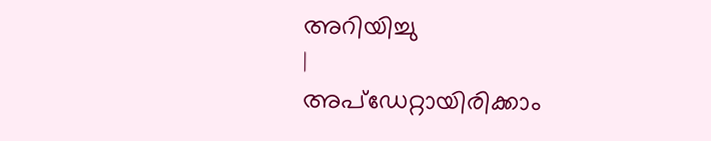അറിയിച്ചു
|
അപ്ഡേറ്റായിരിക്കാം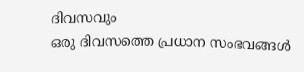ദിവസവും
ഒരു ദിവസത്തെ പ്രധാന സംഭവങ്ങൾ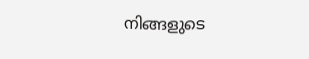നിങ്ങളുടെ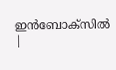ഇൻബോക്സിൽ |